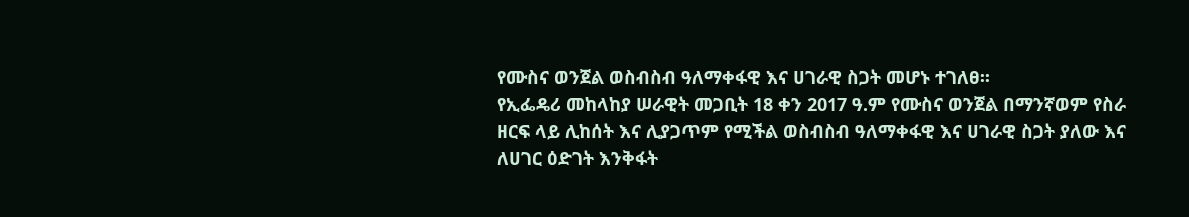የሙስና ወንጀል ወስብስብ ዓለማቀፋዊ እና ሀገራዊ ስጋት መሆኑ ተገለፀ፡፡
የኢፌዴሪ መከላከያ ሠራዊት መጋቢት 18 ቀን 2017 ዓ.ም የሙስና ወንጀል በማንኛወም የስራ ዘርፍ ላይ ሊከሰት እና ሊያጋጥም የሚችል ወስብስብ ዓለማቀፋዊ እና ሀገራዊ ስጋት ያለው እና ለሀገር ዕድገት እንቅፋት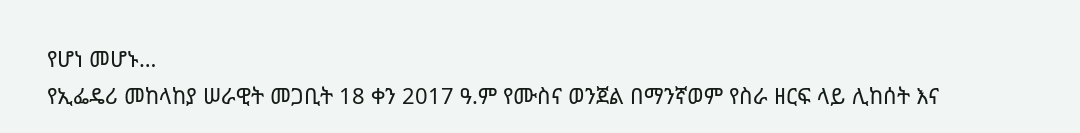የሆነ መሆኑ…
የኢፌዴሪ መከላከያ ሠራዊት መጋቢት 18 ቀን 2017 ዓ.ም የሙስና ወንጀል በማንኛወም የስራ ዘርፍ ላይ ሊከሰት እና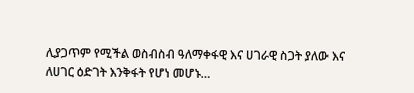ሊያጋጥም የሚችል ወስብስብ ዓለማቀፋዊ እና ሀገራዊ ስጋት ያለው እና ለሀገር ዕድገት እንቅፋት የሆነ መሆኑ…